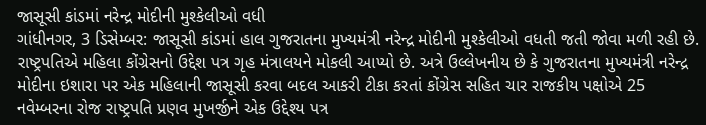જાસૂસી કાંડમાં નરેન્દ્ર મોદીની મુશ્કેલીઓ વધી
ગાંધીનગર, 3 ડિસેમ્બર: જાસૂસી કાંડમાં હાલ ગુજરાતના મુખ્યમંત્રી નરેન્દ્ર મોદીની મુશ્કેલીઓ વધતી જતી જોવા મળી રહી છે. રાષ્ટ્રપતિએ મહિલા કોંગ્રેસનો ઉદ્દેશ પત્ર ગૃહ મંત્રાલયને મોકલી આપ્યો છે. અત્રે ઉલ્લેખનીય છે કે ગુજરાતના મુખ્યમંત્રી નરેન્દ્ર મોદીના ઇશારા પર એક મહિલાની જાસૂસી કરવા બદલ આકરી ટીકા કરતાં કોંગ્રેસ સહિત ચાર રાજકીય પક્ષોએ 25 નવેમ્બરના રોજ રાષ્ટ્રપતિ પ્રણવ મુખર્જીને એક ઉદ્દેશ્ય પત્ર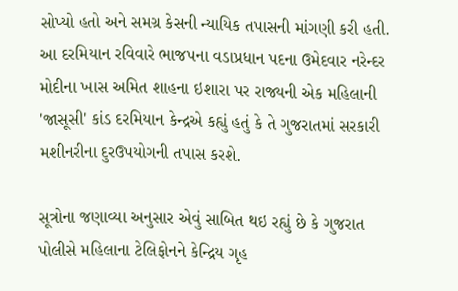સોપ્યો હતો અને સમગ્ર કેસની ન્યાયિક તપાસની માંગણી કરી હતી.
આ દરમિયાન રવિવારે ભાજપના વડાપ્રધાન પદના ઉમેદવાર નરેન્દર મોદીના ખાસ અમિત શાહના ઇશારા પર રાજ્યની એક મહિલાની 'જાસૂસી' કાંડ દરમિયાન કેન્દ્રએ કહ્યું હતું કે તે ગુજરાતમાં સરકારી મશીનરીના દુરઉપયોગની તપાસ કરશે.

સૂત્રોના જણાવ્યા અનુસાર એવું સાબિત થઇ રહ્યું છે કે ગુજરાત પોલીસે મહિલાના ટેલિફોનને કેન્દ્રિય ગૃહ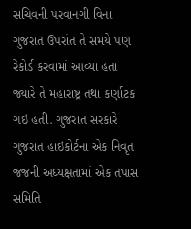સચિવની પરવાનગી વિના ગુજરાત ઉપરાંત તે સમયે પણ રેકોર્ડ કરવામાં આવ્યા હતા જ્યારે તે મહારાષ્ટ્ર તથા કર્ણાટક ગઇ હતી. ગુજરાત સરકારે ગુજરાત હાઇકોર્ટના એક નિવૃત જજની અધ્યક્ષતામાં એક તપાસ સમિતિ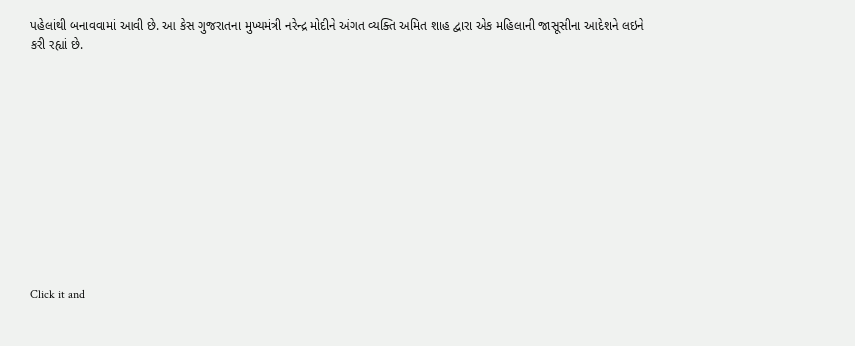પહેલાંથી બનાવવામાં આવી છે. આ કેસ ગુજરાતના મુખ્યમંત્રી નરેન્દ્ર મોદીને અંગત વ્યક્તિ અમિત શાહ દ્વારા એક મહિલાની જાસૂસીના આદેશને લઇને કરી રહ્યાં છે.












Click it and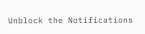Unblock the Notifications